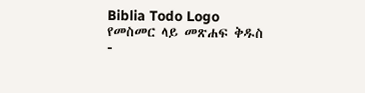Biblia Todo Logo
የመስመር ላይ መጽሐፍ ቅዱስ
-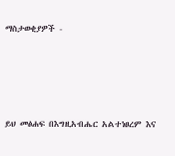ማስታወቂያዎች -




ይህ መፅሐፍ በእግዚአብሔር አልተነፀረም እና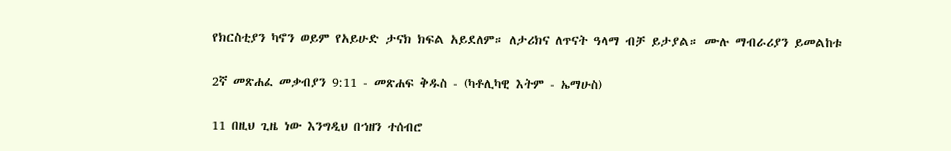የክርስቲያን ካኖን ወይም የአይሁድ ታናክ ክፍል አይደለም። ለታሪክና ለጥናት ዓላማ ብቻ ይታያል። ሙሉ ማብራሪያን ይመልከቱ

2ኛ መጽሐፈ መቃብያን 9:11 - መጽሐፍ ቅዱስ - (ካቶሊካዊ እትም - ኤማሁስ)

11 በዚህ ጊዜ ነው እንግዲህ በኀዘን ተሰብሮ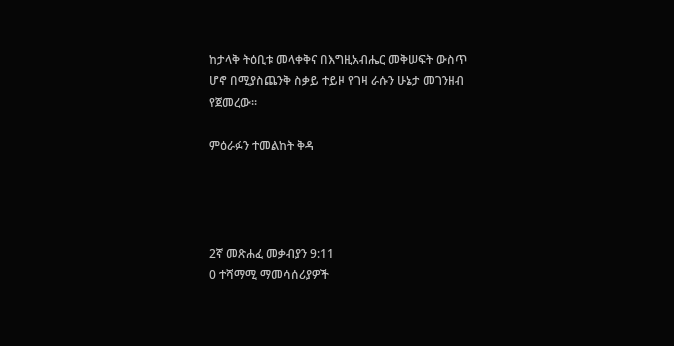ከታላቅ ትዕቢቱ መላቀቅና በእግዚአብሔር መቅሠፍት ውስጥ ሆኖ በሚያስጨንቅ ስቃይ ተይዞ የገዛ ራሱን ሁኔታ መገንዘብ የጀመረው።

ምዕራፉን ተመልከት ቅዳ




2ኛ መጽሐፈ መቃብያን 9:11
0 ተሻማሚ ማመሳሰሪያዎች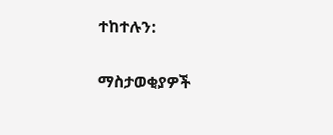ተከተሉን:

ማስታወቂያዎች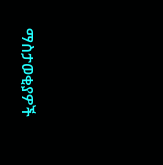ማስታወቂያዎች